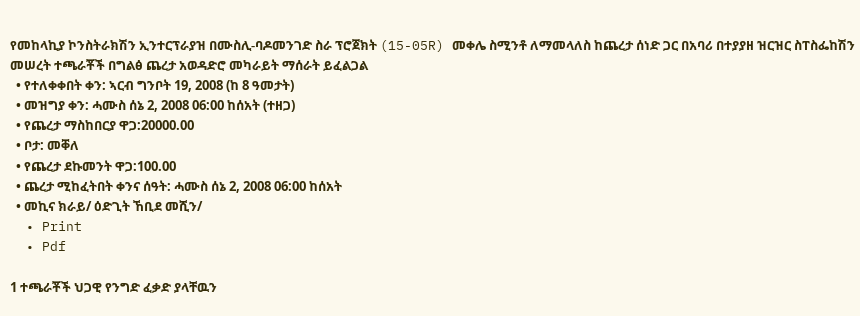የመከላኪያ ኮንስትራክሽን ኢንተርፕራያዝ በሙስሊ-ባዶመንገድ ስራ ፕሮጀክት (15-05R) መቀሌ ስሚንቶ ለማመላለስ ከጨረታ ሰነድ ጋር በአባሪ በተያያዘ ዝርዝር ስፐስፌከሽን መሠረት ተጫራቾች በግልፅ ጨረታ አወዳድሮ መካራይት ማሰራት ይፈልጋል
  • የተለቀቀበት ቀን: ኣርብ ግንቦት 19, 2008 (ከ 8 ዓመታት)
  • መዝግያ ቀን: ሓሙስ ሰኔ 2, 2008 06:00 ከሰአት (ተዘጋ)
  • የጨረታ ማስከበርያ ዋጋ:20000.00
  • ቦታ: መቐለ
  • የጨረታ ደኩመንት ዋጋ:100.00
  • ጨረታ ሚከፈትበት ቀንና ሰዓት: ሓሙስ ሰኔ 2, 2008 06:00 ከሰአት
  • መኪና ክራይ/ ዕድጊት ኸቢደ መሺን/
  • Print
  • Pdf

1 ተጫራቾች ህጋዊ የንግድ ፈቃድ ያላቸዉን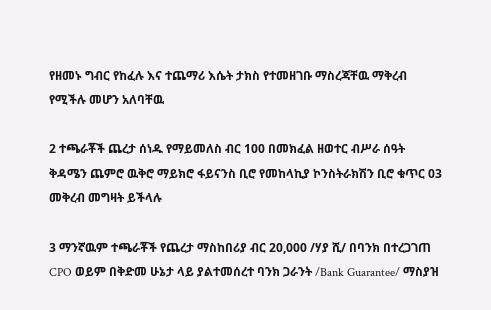የዘመኑ ግብር የከፈሉ እና ተጨማሪ እሴት ታክስ የተመዘገቡ ማስረጃቸዉ ማቅረብ የሚችሉ መሆን አለባቸዉ

2 ተጫራቾች ጨረታ ሰነዱ የማይመለስ ብር 100 በመክፈል ዘወተር ብሥራ ሰዓት ቅዳሜን ጨምሮ ዉቅሮ ማይክሮ ፋይናንስ ቢሮ የመከላኪያ ኮንስትራክሽን ቢሮ ቁጥር 03 መቅረብ መግዛት ይችላሉ

3 ማንኛዉም ተጫራቾች የጨረታ ማስከበሪያ ብር 20,000 /ሃያ ሺ/ በባንክ በተረጋገጠ CPO ወይም በቅድመ ሁኔታ ላይ ያልተመሰረተ ባንክ ጋራንት /Bank Guarantee/ ማስያዝ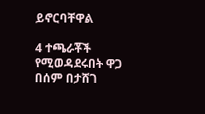ይኖርባቸዋል

4 ተጫራቾች የሚወዳደሩበት ዋጋ በሰም በታሸገ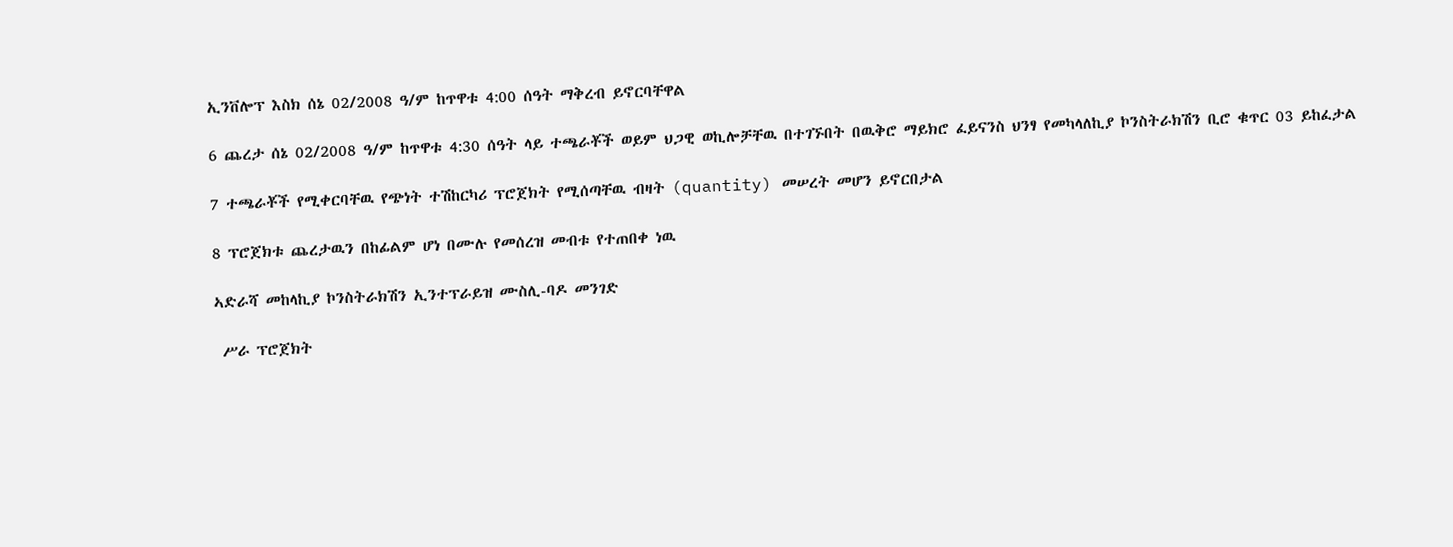ኢንቨሎፕ እስክ ሰኔ 02/2008 ዓ/ም ከጥዋቱ 4:00 ሰዓት ማቅረብ ይኖርባቸዋል

6 ጨረታ ሰኔ 02/2008 ዓ/ም ከጥዋቱ 4:30 ሰዓት ላይ ተጫራቾች ወይም ህጋዊ ወኪሎቻቸዉ በተገኙበት በዉቅሮ ማይክሮ ፈይናንስ ህንፃ የመካላለኪያ ኮንስትራክሽን ቢሮ ቁጥር 03 ይከፈታል

7 ተጫራቾች የሚቀርባቸዉ የጭነት ተሽከርካሪ ፕሮጀክት የሚሰጣቸዉ ብዛት (quantity) መሠረት መሆን ይኖርበታል

8 ፕሮጀክቱ ጨረታዉን በከፊልም ሆነ በሙሉ የመሰረዝ መብቱ የተጠበቀ ነዉ

ኣድራሻ መከላኪያ ኮንስትራክሽን ኢንተፕራይዝ ሙስሊ-ባዶ መንገድ

 ሥራ ፕሮጀክት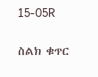15-05R

ስልክ ቁጥር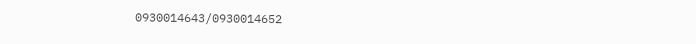0930014643/0930014652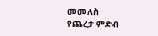መመለስ
የጨረታ ምድብ